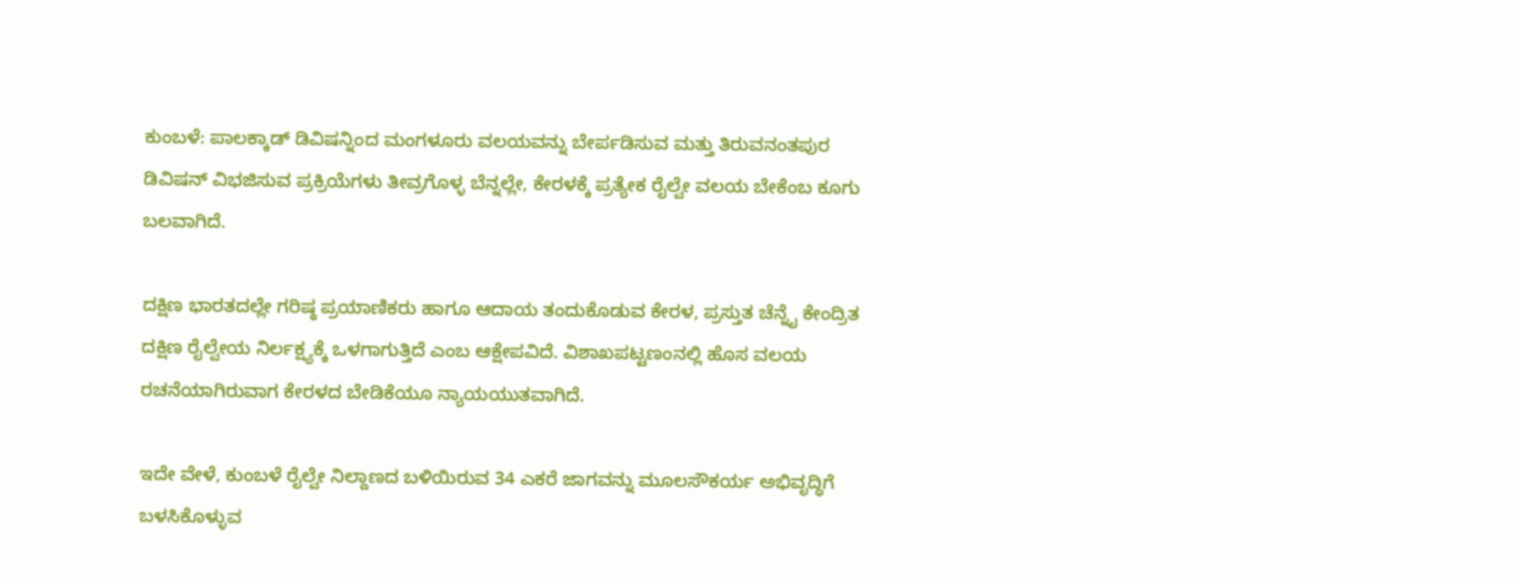ಕುಂಬಳೆ: ಪಾಲಕ್ಕಾಡ್ ಡಿವಿಷನ್ನಿಂದ ಮಂಗಳೂರು ವಲಯವನ್ನು ಬೇರ್ಪಡಿಸುವ ಮತ್ತು ತಿರುವನಂತಪುರ ಡಿವಿಷನ್ ವಿಭಜಿಸುವ ಪ್ರಕ್ರಿಯೆಗಳು ತೀವ್ರಗೊಳ್ಳ ಬೆನ್ನಲ್ಲೇ, ಕೇರಳಕ್ಕೆ ಪ್ರತ್ಯೇಕ ರೈಲ್ವೇ ವಲಯ ಬೇಕೆಂಬ ಕೂಗು ಬಲವಾಗಿದೆ.

ದಕ್ಷಿಣ ಭಾರತದಲ್ಲೇ ಗರಿಷ್ಠ ಪ್ರಯಾಣಿಕರು ಹಾಗೂ ಆದಾಯ ತಂದುಕೊಡುವ ಕೇರಳ, ಪ್ರಸ್ತುತ ಚೆನ್ನೈ ಕೇಂದ್ರಿತ ದಕ್ಷಿಣ ರೈಲ್ವೇಯ ನಿರ್ಲಕ್ಷ್ಯಕ್ಕೆ ಒಳಗಾಗುತ್ತಿದೆ ಎಂಬ ಆಕ್ಷೇಪವಿದೆ. ವಿಶಾಖಪಟ್ಟಣಂನಲ್ಲಿ ಹೊಸ ವಲಯ ರಚನೆಯಾಗಿರುವಾಗ ಕೇರಳದ ಬೇಡಿಕೆಯೂ ನ್ಯಾಯಯುತವಾಗಿದೆ.

ಇದೇ ವೇಳೆ, ಕುಂಬಳೆ ರೈಲ್ವೇ ನಿಲ್ದಾಣದ ಬಳಿಯಿರುವ 34 ಎಕರೆ ಜಾಗವನ್ನು ಮೂಲಸೌಕರ್ಯ ಅಭಿವೃದ್ಧಿಗೆ ಬಳಸಿಕೊಳ್ಳುವ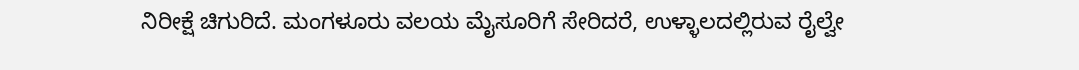ನಿರೀಕ್ಷೆ ಚಿಗುರಿದೆ. ಮಂಗಳೂರು ವಲಯ ಮೈಸೂರಿಗೆ ಸೇರಿದರೆ, ಉಳ್ಳಾಲದಲ್ಲಿರುವ ರೈಲ್ವೇ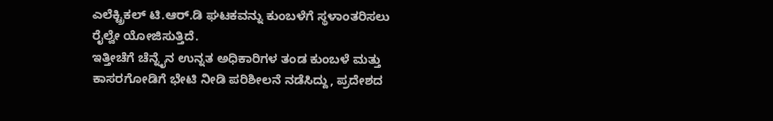ಎಲೆಕ್ಟ್ರಿಕಲ್ ಟಿ.ಆರ್.ಡಿ ಘಟಕವನ್ನು ಕುಂಬಳೆಗೆ ಸ್ಥಳಾಂತರಿಸಲು ರೈಲ್ವೇ ಯೋಜಿಸುತ್ತಿದೆ.
ಇತ್ತೀಚೆಗೆ ಚೆನ್ನೈನ ಉನ್ನತ ಅಧಿಕಾರಿಗಳ ತಂಡ ಕುಂಬಳೆ ಮತ್ತು ಕಾಸರಗೋಡಿಗೆ ಭೇಟಿ ನೀಡಿ ಪರಿಶೀಲನೆ ನಡೆಸಿದ್ದು, ಪ್ರದೇಶದ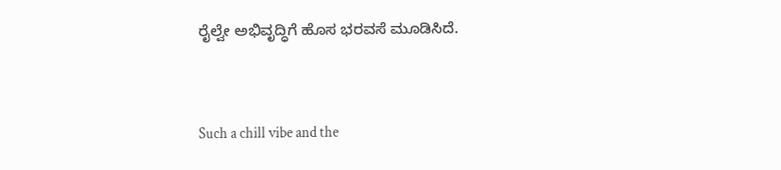ರೈಲ್ವೇ ಅಭಿವೃದ್ಧಿಗೆ ಹೊಸ ಭರವಸೆ ಮೂಡಿಸಿದೆ.


Such a chill vibe and the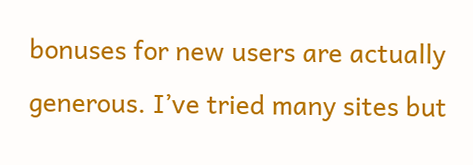bonuses for new users are actually generous. I’ve tried many sites but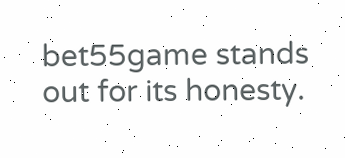bet55game stands out for its honesty.